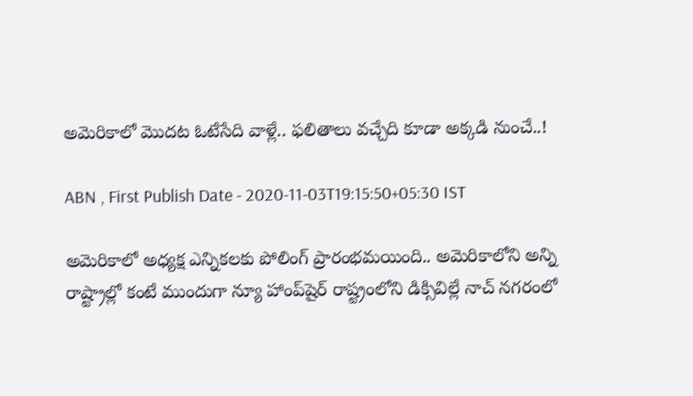అమెరికాలో మొదట ఓటేసేది వాళ్లే.. ఫలితాలు వచ్చేది కూడా అక్కడి నుంచే..!

ABN , First Publish Date - 2020-11-03T19:15:50+05:30 IST

అమెరికాలో అధ్యక్ష ఎన్నికలకు పోలింగ్ ప్రారంభమయింది.. అమెరికాలోని అన్ని రాష్ట్రాల్లో కంటే ముందుగా న్యూ హాంప్‌షైర్ రాష్ట్రంలోని డిక్సివిల్లే నాచ్ నగరంలో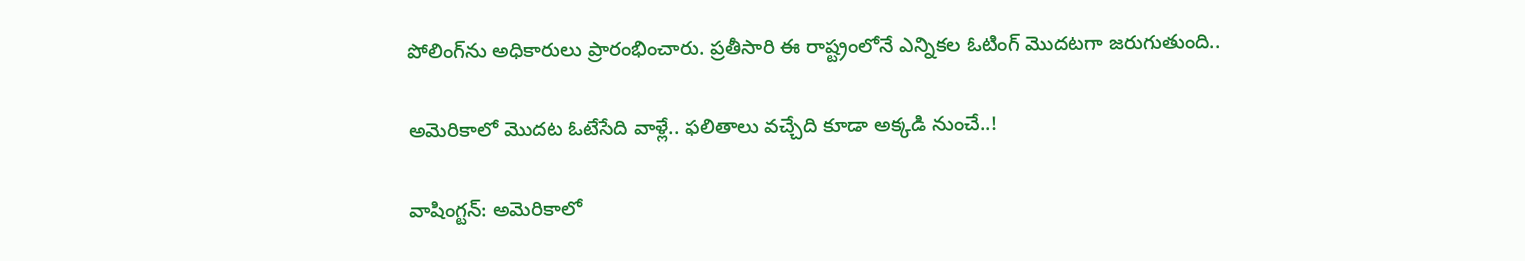పోలింగ్‌ను అధికారులు ప్రారంభించారు. ప్రతీసారి ఈ రాష్ట్రంలోనే ఎన్నికల ఓటింగ్ మొదటగా జరుగుతుంది..

అమెరికాలో మొదట ఓటేసేది వాళ్లే.. ఫలితాలు వచ్చేది కూడా అక్కడి నుంచే..!

వాషింగ్టన్: అమెరికాలో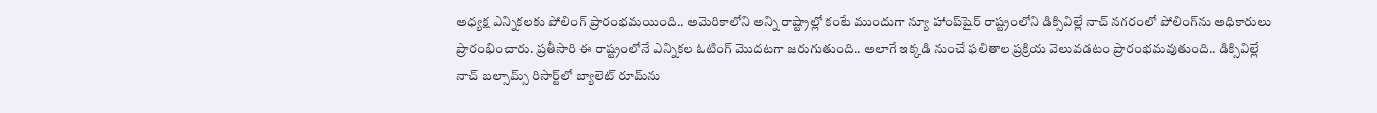అధ్యక్ష ఎన్నికలకు పోలింగ్ ప్రారంభమయింది.. అమెరికాలోని అన్ని రాష్ట్రాల్లో కంటే ముందుగా న్యూ హాంప్‌షైర్ రాష్ట్రంలోని డిక్సివిల్లే నాచ్ నగరంలో పోలింగ్‌ను అధికారులు ప్రారంభించారు. ప్రతీసారి ఈ రాష్ట్రంలోనే ఎన్నికల ఓటింగ్ మొదటగా జరుగుతుంది.. అలాగే ఇక్కడి నుంచే ఫలితాల ప్రక్రియ వెలువడటం ప్రారంభమవుతుంది.. డిక్సివిల్లే నాచ్ బల్సామ్స్ రిసార్ట్‌లో బ్యాలెట్ రూమ్‌ను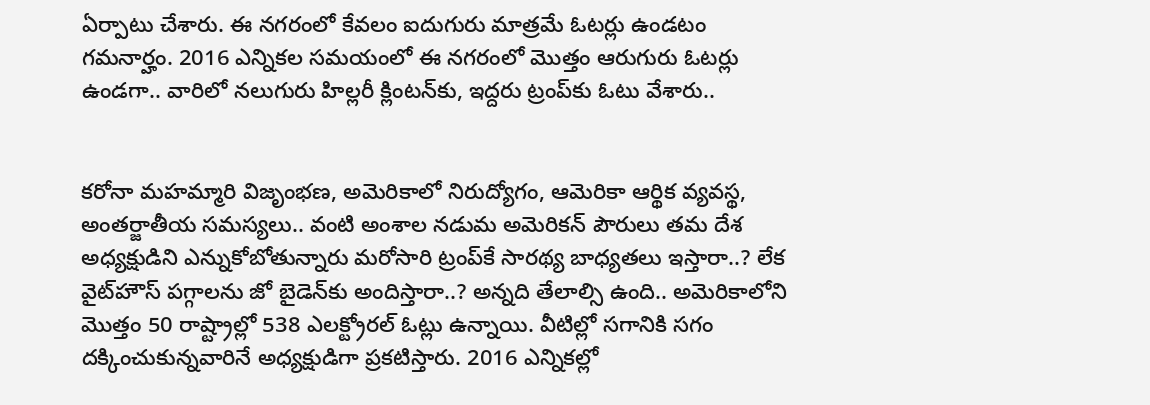ఏర్పాటు చేశారు. ఈ నగరంలో కేవలం ఐదుగురు మాత్రమే ఓటర్లు ఉండటం గమనార్హం. 2016 ఎన్నికల సమయంలో ఈ నగరంలో మొత్తం ఆరుగురు ఓటర్లు ఉండగా.. వారిలో నలుగురు హిల్లరీ క్లింటన్‌కు, ఇద్దరు ట్రంప్‌కు ఓటు వేశారు..


కరోనా మహమ్మారి విజృంభణ, అమెరికాలో నిరుద్యోగం, ఆమెరికా ఆర్థిక వ్యవస్థ, అంతర్జాతీయ సమస్యలు.. వంటి అంశాల నడుమ అమెరికన్ పౌరులు తమ దేశ అధ్యక్షుడిని ఎన్నుకోబోతున్నారు మరోసారి ట్రంప్‌కే సారథ్య బాధ్యతలు ఇస్తారా..? లేక వైట్‌హౌస్ పగ్గాలను జో బైడెన్‌కు అందిస్తారా..? అన్నది తేలాల్సి ఉంది.. అమెరికాలోని మొత్తం 50 రాష్ట్రాల్లో 538 ఎలక్ట్రోరల్ ఓట్లు ఉన్నాయి. వీటిల్లో సగానికి సగం దక్కించుకున్నవారినే అధ్యక్షుడిగా ప్రకటిస్తారు. 2016 ఎన్నికల్లో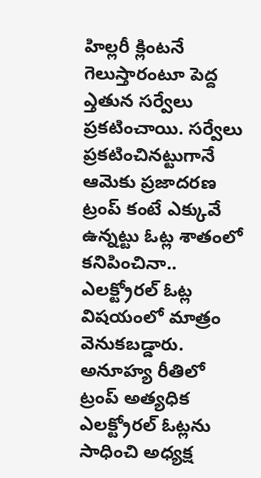హిల్లరీ క్లింటనే గెలుస్తారంటూ పెద్ద ఎ్తతున సర్వేలు ప్రకటించాయి. సర్వేలు ప్రకటించినట్టుగానే ఆమెకు ప్రజాదరణ ట్రంప్ కంటే ఎక్కువే ఉన్నట్టు ఓట్ల శాతంలో కనిపించినా.. ఎలక్ట్రోరల్ ఓట్ల విషయంలో మాత్రం వెనుకబడ్డారు. అనూహ్య రీతిలో ట్రంప్ అత్యధిక ఎలక్ట్రోరల్ ఓట్లను సాధించి అధ్యక్ష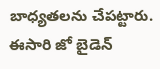బాధ్యతలను చేపట్టారు. ఈసారి జో బైడెన్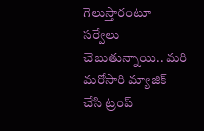గెలుస్తారంటూ సర్వేలు చెబుతున్నాయి.. మరి మరోసారి మ్యాజిక్ చేసి ట్రంప్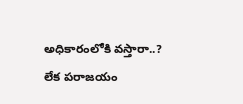అధికారంలోకి వస్తారా..? లేక పరాజయం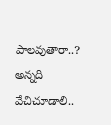పాలవుతారా..? అన్నది వేచిచూడాలి..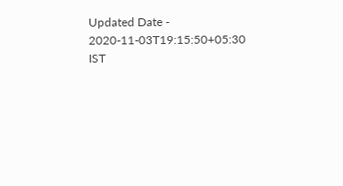Updated Date - 2020-11-03T19:15:50+05:30 IST